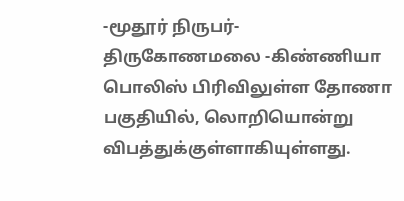-மூதூர் நிருபர்-
திருகோணமலை -கிண்ணியா பொலிஸ் பிரிவிலுள்ள தோணா பகுதியில், லொறியொன்று விபத்துக்குள்ளாகியுள்ளது.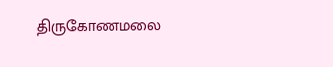திருகோணமலை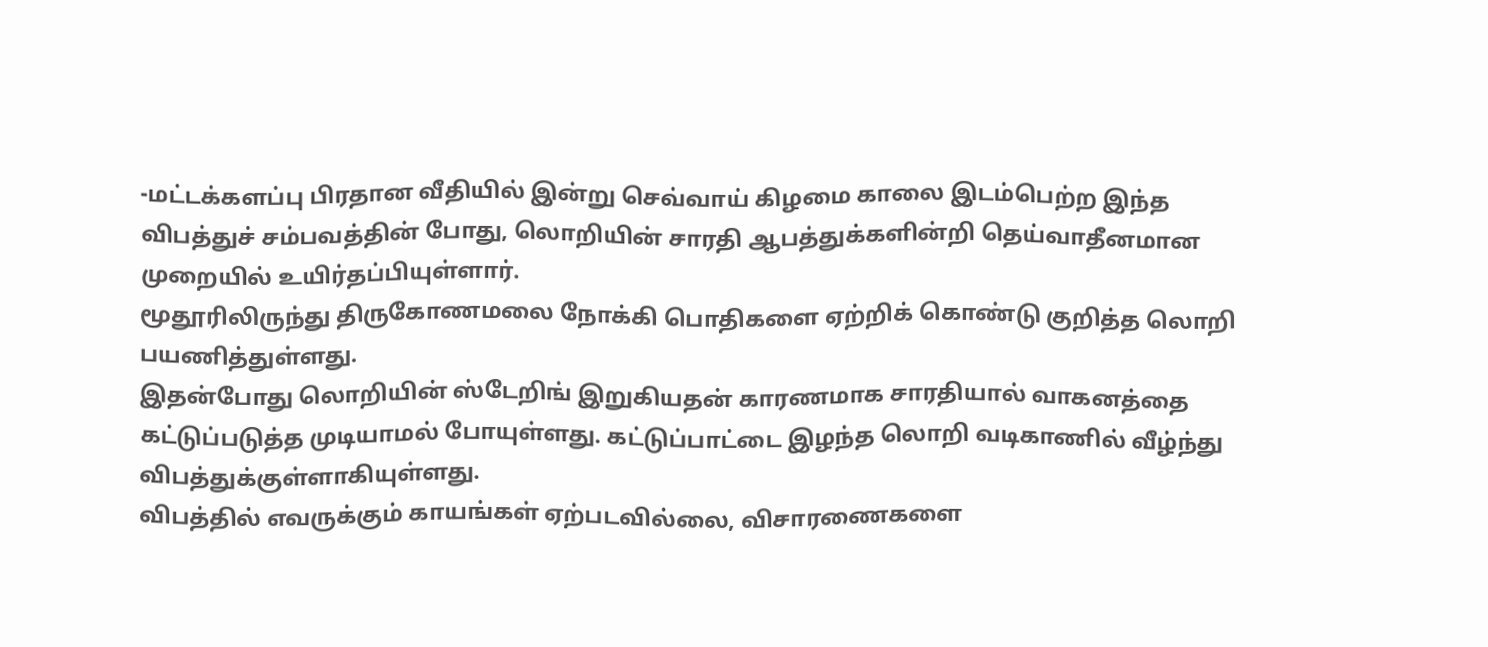-மட்டக்களப்பு பிரதான வீதியில் இன்று செவ்வாய் கிழமை காலை இடம்பெற்ற இந்த விபத்துச் சம்பவத்தின் போது, லொறியின் சாரதி ஆபத்துக்களின்றி தெய்வாதீனமான முறையில் உயிர்தப்பியுள்ளார்.
மூதூரிலிருந்து திருகோணமலை நோக்கி பொதிகளை ஏற்றிக் கொண்டு குறித்த லொறி பயணித்துள்ளது.
இதன்போது லொறியின் ஸ்டேறிங் இறுகியதன் காரணமாக சாரதியால் வாகனத்தை கட்டுப்படுத்த முடியாமல் போயுள்ளது. கட்டுப்பாட்டை இழந்த லொறி வடிகாணில் வீழ்ந்து விபத்துக்குள்ளாகியுள்ளது.
விபத்தில் எவருக்கும் காயங்கள் ஏற்படவில்லை, விசாரணைகளை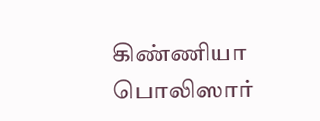கிண்ணியா பொலிஸார்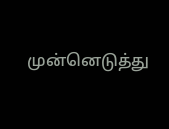முன்னெடுத்து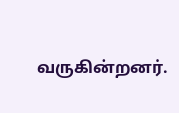வருகின்றனர்.